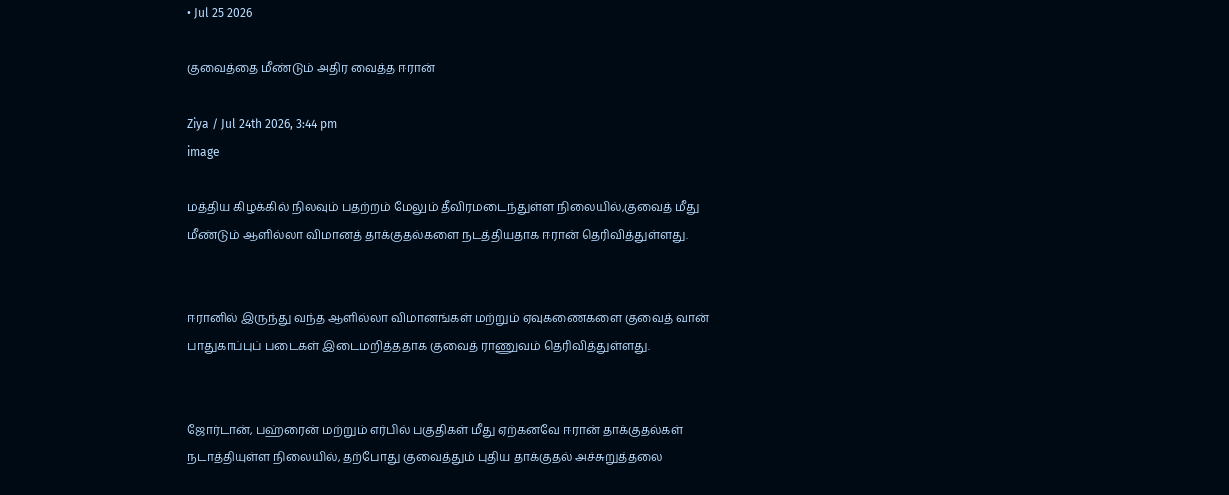• Jul 25 2026

குவைத்தை மீண்டும் அதிர வைத்த ஈரான்

Ziya / Jul 24th 2026, 3:44 pm
image

மத்திய கிழக்கில் நிலவும் பதற்றம் மேலும் தீவிரமடைந்துள்ள நிலையில்,குவைத் மீது மீண்டும் ஆளில்லா விமானத் தாக்குதல்களை நடத்தியதாக ஈரான் தெரிவித்துள்ளது.


ஈரானில் இருந்து வந்த ஆளில்லா விமானங்கள் மற்றும் ஏவுகணைகளை குவைத் வான் பாதுகாப்புப் படைகள் இடைமறித்ததாக குவைத் ராணுவம் தெரிவித்துள்ளது.


ஜோர்டான், பஹ்ரைன் மற்றும் எர்பில் பகுதிகள் மீது ஏற்கனவே ஈரான் தாக்குதல்கள் நடாத்தியுள்ள நிலையில், தற்போது குவைத்தும் புதிய தாக்குதல் அச்சுறுத்தலை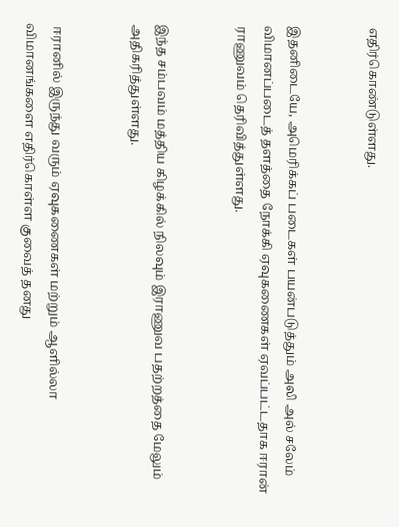எதிர்கொண்டுள்ளது.


இதனிடையே, அமெரிக்கப் படைகள் பயன்படுத்தும் அலி அல் சலேம் விமானப்படைத் தளத்தை நோக்கி ஏவுகணைகள் ஏவப்பட்டதாக ஈரான் ராணுவம் தெரிவித்துள்ளது.


இந்த சம்பவம் மத்திய கிழக்கில் நிலவும் இராணுவ பதற்றத்தை மேலும் அதிகரித்துள்ளது.


 ஈரானில் இருந்து வரும் ஏவுகணைகள் மற்றும் ஆளில்லா விமானங்களை எதிர்கொள்ள குவைத் தனது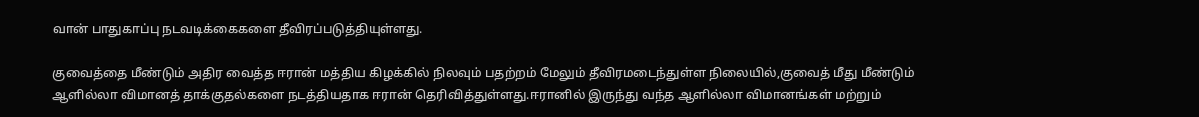வான் பாதுகாப்பு நடவடிக்கைகளை தீவிரப்படுத்தியுள்ளது.

குவைத்தை மீண்டும் அதிர வைத்த ஈரான் மத்திய கிழக்கில் நிலவும் பதற்றம் மேலும் தீவிரமடைந்துள்ள நிலையில்,குவைத் மீது மீண்டும் ஆளில்லா விமானத் தாக்குதல்களை நடத்தியதாக ஈரான் தெரிவித்துள்ளது.ஈரானில் இருந்து வந்த ஆளில்லா விமானங்கள் மற்றும்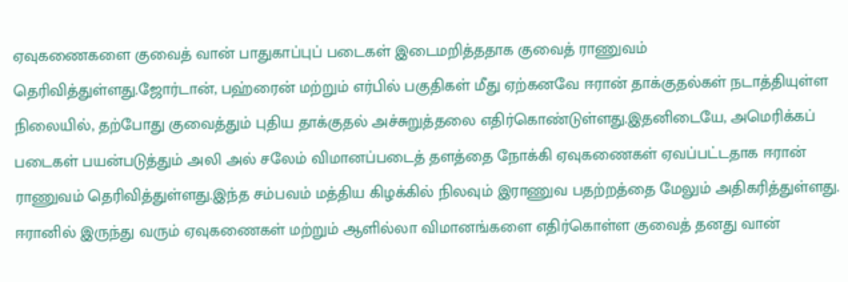ஏவுகணைகளை குவைத் வான் பாதுகாப்புப் படைகள் இடைமறித்ததாக குவைத் ராணுவம் தெரிவித்துள்ளது.ஜோர்டான், பஹ்ரைன் மற்றும் எர்பில் பகுதிகள் மீது ஏற்கனவே ஈரான் தாக்குதல்கள் நடாத்தியுள்ள நிலையில், தற்போது குவைத்தும் புதிய தாக்குதல் அச்சுறுத்தலை எதிர்கொண்டுள்ளது.இதனிடையே, அமெரிக்கப் படைகள் பயன்படுத்தும் அலி அல் சலேம் விமானப்படைத் தளத்தை நோக்கி ஏவுகணைகள் ஏவப்பட்டதாக ஈரான் ராணுவம் தெரிவித்துள்ளது.இந்த சம்பவம் மத்திய கிழக்கில் நிலவும் இராணுவ பதற்றத்தை மேலும் அதிகரித்துள்ளது. ஈரானில் இருந்து வரும் ஏவுகணைகள் மற்றும் ஆளில்லா விமானங்களை எதிர்கொள்ள குவைத் தனது வான்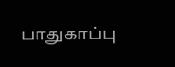பாதுகாப்பு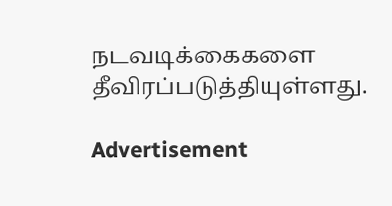நடவடிக்கைகளை தீவிரப்படுத்தியுள்ளது.

Advertisement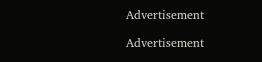Advertisement

Advertisement